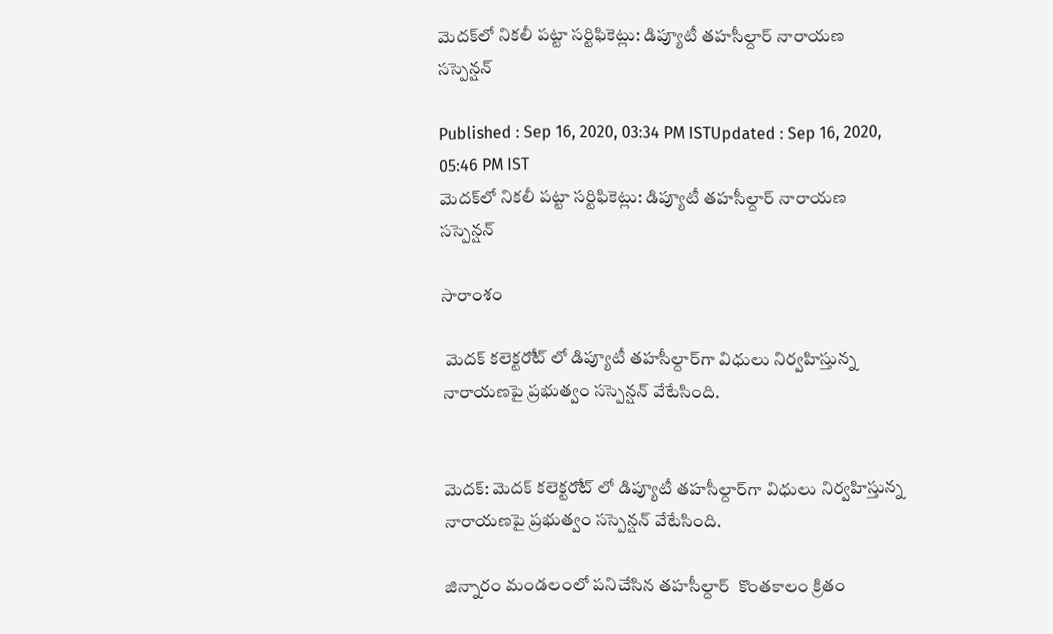మెదక్‌లో నికలీ పట్టా సర్టిఫికెట్లు: డిప్యూటీ తహసీల్దార్ నారాయణ సస్పెన్షన్

Published : Sep 16, 2020, 03:34 PM ISTUpdated : Sep 16, 2020, 05:46 PM IST
మెదక్‌లో నికలీ పట్టా సర్టిఫికెట్లు: డిప్యూటీ తహసీల్దార్ నారాయణ సస్పెన్షన్

సారాంశం

 మెదక్ కలెక్టర‌ేట్ లో డిప్యూటీ తహసీల్దార్‌గా విధులు నిర్వహిస్తున్న నారాయణపై ప్రభుత్వం సస్పెన్షన్ వేటేసింది.


మెదక్: మెదక్ కలెక్టర‌ేట్ లో డిప్యూటీ తహసీల్దార్‌గా విధులు నిర్వహిస్తున్న నారాయణపై ప్రభుత్వం సస్పెన్షన్ వేటేసింది.

జిన్నారం మండలంలో పనిచేసిన తహసీల్దార్  కొంతకాలం క్రితం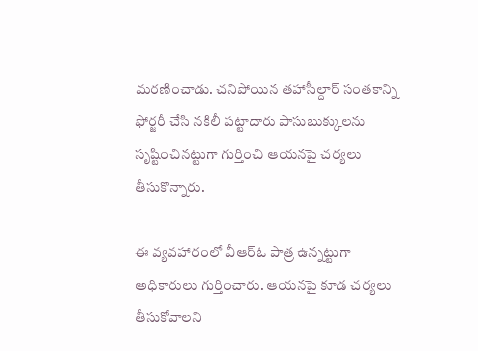మరణించాడు. చనిపోయిన తహాసీల్దార్ సంతకాన్ని ఫోర్జరీ చేసి నకిలీ పట్టాదారు పాసుబుక్కులను సృష్టించినట్టుగా గుర్తించి ఆయనపై చర్యలు తీసుకొన్నారు.

ఈ వ్యవహారంలో వీఆర్ఓ పాత్ర ఉన్నట్టుగా అధికారులు గుర్తించారు. ఆయనపై కూడ చర్యలు తీసుకోవాలని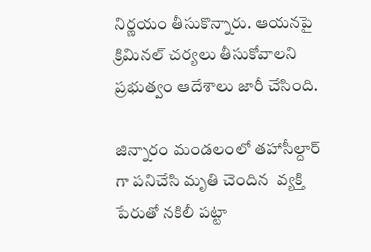నిర్ణయం తీసుకొన్నారు. ఆయనపై క్రిమినల్ చర్యలు తీసుకోవాలని ప్రభుత్వం ఆదేశాలు జారీ చేసింది.

జిన్నారం మండలంలో తహాసీల్దార్ గా పనిచేసి మృతి చెందిన  వ్యక్తి పేరుతో నకిలీ పట్టా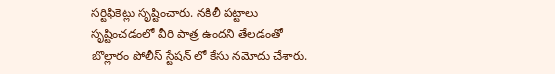సర్టిఫికెట్లు సృష్టించారు. నకిలీ పట్టాలు సృష్టించడంలో వీరి పాత్ర ఉందని తేలడంతో బొల్లారం పోలీస్ స్టేషన్ లో కేసు నమోదు చేశారు.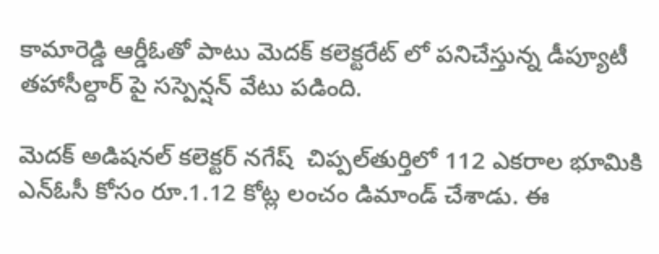కామారెడ్డి ఆర్డీఓతో పాటు మెదక్ కలెక్టరేట్ లో పనిచేస్తున్న డీప్యూటీ తహాసీల్దార్ పై సస్పెన్షన్ వేటు పడింది.

మెదక్ అడిషనల్ కలెక్టర్ నగేష్  చిప్పల్‌తుర్తిలో 112 ఎకరాల భూమికి ఎన్ఓసీ‌ కోసం రూ.1.12 కోట్ల లంచం డిమాండ్ చేశాడు. ఈ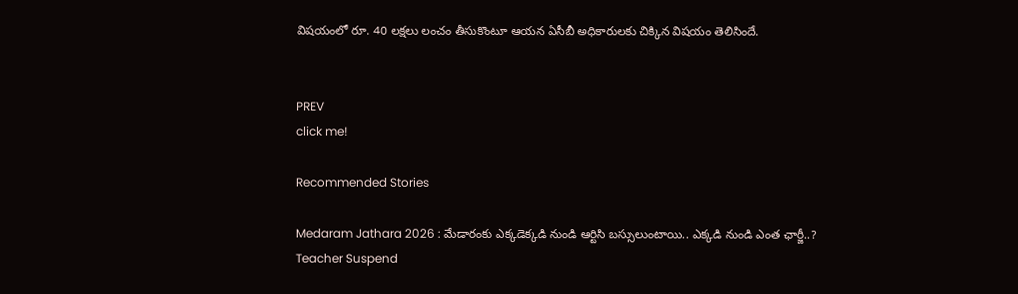విషయంలో రూ. 40 లక్షలు లంచం తీసుకొంటూ ఆయన ఏసీబీ అధికారులకు చిక్కిన విషయం తెలిసిందే.


PREV
click me!

Recommended Stories

Medaram Jathara 2026 : మేడారంకు ఎక్కడెక్కడి నుండి ఆర్టిసి బస్సులుంటాయి.. ఎక్కడి నుండి ఎంత ఛార్జీ..?
Teacher Suspend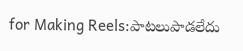for Making Reels:పాటలుపాడలేదు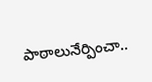పాఠాలునేర్పించా..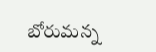బోరుమన్న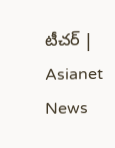టీచర్ | Asianet News